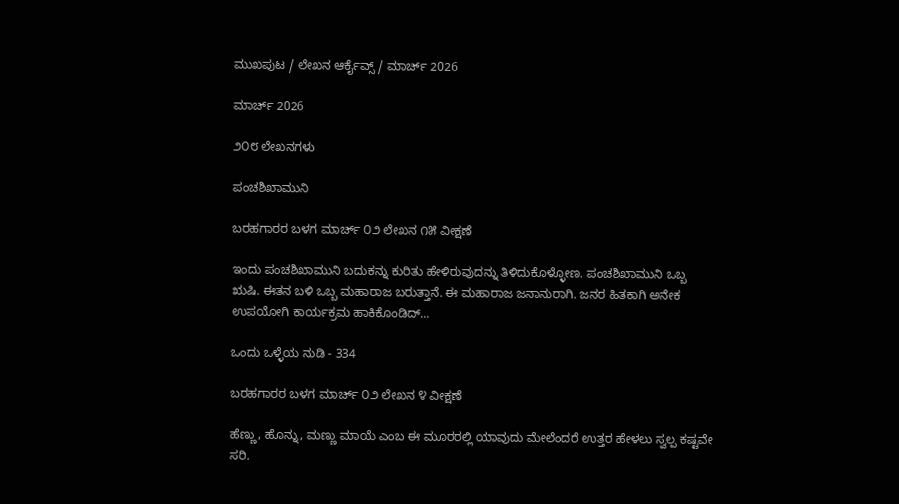ಮುಖಪುಟ / ಲೇಖನ ಆರ್ಕೈವ್ಸ್ / ಮಾರ್ಚ್ 2026

ಮಾರ್ಚ್ 2026

೨೦೮ ಲೇಖನಗಳು

ಪಂಚಶಿಖಾಮುನಿ

ಬರಹಗಾರರ ಬಳಗ ಮಾರ್ಚ್ ೦೨ ಲೇಖನ ೧೫ ವೀಕ್ಷಣೆ

ಇಂದು ಪಂಚಶಿಖಾಮುನಿ ಬದುಕನ್ನು ಕುರಿತು ಹೇಳಿರುವುದನ್ನು ತಿಳಿದುಕೊಳ್ಳೋಣ. ಪಂಚಶಿಖಾಮುನಿ ಒಬ್ಬ ಋಷಿ. ಈತನ ಬಳಿ ಒಬ್ಬ ಮಹಾರಾಜ ಬರುತ್ತಾನೆ. ಈ ಮಹಾರಾಜ ಜನಾನುರಾಗಿ. ಜನರ ಹಿತಕಾಗಿ ಅನೇಕ ಉಪಯೋಗಿ ಕಾರ್ಯಕ್ರಮ ಹಾಕಿಕೊಂಡಿದ್...

ಒಂದು ಒಳ್ಳೆಯ ನುಡಿ - 334

ಬರಹಗಾರರ ಬಳಗ ಮಾರ್ಚ್ ೦೨ ಲೇಖನ ೪ ವೀಕ್ಷಣೆ

ಹೆಣ್ಣು, ಹೊನ್ನು, ಮಣ್ಣು ಮಾಯೆ ಎಂಬ ಈ ಮೂರರಲ್ಲಿ ಯಾವುದು ಮೇಲೆಂದರೆ ಉತ್ತರ ಹೇಳಲು ಸ್ವಲ್ಪ ಕಷ್ಟವೇ ಸರಿ.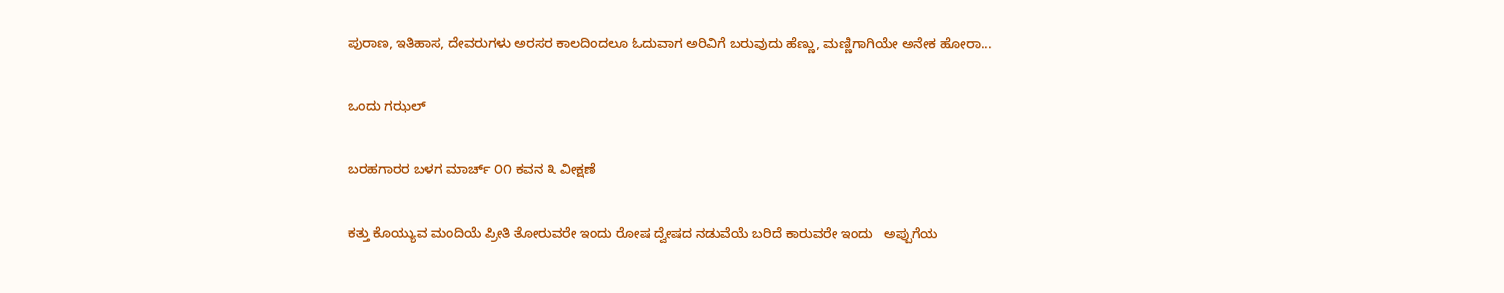ಪುರಾಣ, ಇತಿಹಾಸ, ದೇವರುಗಳು ಅರಸರ ಕಾಲದಿಂದಲೂ ಓದುವಾಗ ಅರಿವಿಗೆ ಬರುವುದು ಹೆಣ್ಣು, ಮಣ್ಣಿಗಾಗಿಯೇ ಅನೇಕ ಹೋರಾ...

ಒಂದು ಗಝಲ್

ಬರಹಗಾರರ ಬಳಗ ಮಾರ್ಚ್ ೦೧ ಕವನ ೩ ವೀಕ್ಷಣೆ

ಕತ್ತು ಕೊಯ್ಯುವ ಮಂದಿಯೆ ಪ್ರೀತಿ ತೋರುವರೇ ಇಂದು ರೋಷ ದ್ವೇಷದ ನಡುವೆಯೆ ಬರಿದೆ ಕಾರುವರೇ ಇಂದು   ಅಪ್ಪುಗೆಯ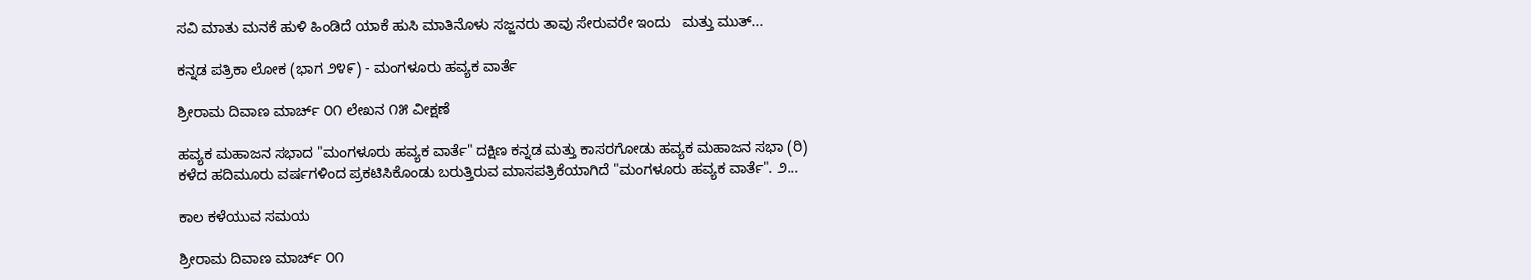ಸವಿ ಮಾತು ಮನಕೆ ಹುಳಿ ಹಿಂಡಿದೆ ಯಾಕೆ ಹುಸಿ ಮಾತಿನೊಳು ಸಜ್ಜನರು ತಾವು ಸೇರುವರೇ ಇಂದು   ಮತ್ತು ಮುತ್...

ಕನ್ನಡ ಪತ್ರಿಕಾ ಲೋಕ (ಭಾಗ ೨೪೯) - ಮಂಗಳೂರು ಹವ್ಯಕ ವಾರ್ತೆ

ಶ್ರೀರಾಮ ದಿವಾಣ ಮಾರ್ಚ್ ೦೧ ಲೇಖನ ೧೫ ವೀಕ್ಷಣೆ

ಹವ್ಯಕ ಮಹಾಜನ ಸಭಾದ "ಮಂಗಳೂರು ಹವ್ಯಕ ವಾರ್ತೆ" ದಕ್ಷಿಣ ಕನ್ನಡ ಮತ್ತು ಕಾಸರಗೋಡು ಹವ್ಯಕ ಮಹಾಜನ ಸಭಾ (ರಿ) ಕಳೆದ ಹದಿಮೂರು ವರ್ಷಗಳಿಂದ ಪ್ರಕಟಿಸಿಕೊಂಡು ಬರುತ್ತಿರುವ ಮಾಸಪತ್ರಿಕೆಯಾಗಿದೆ "ಮಂಗಳೂರು ಹವ್ಯಕ ವಾರ್ತೆ". ೨...

ಕಾಲ ಕಳೆಯುವ ಸಮಯ

ಶ್ರೀರಾಮ ದಿವಾಣ ಮಾರ್ಚ್ ೦೧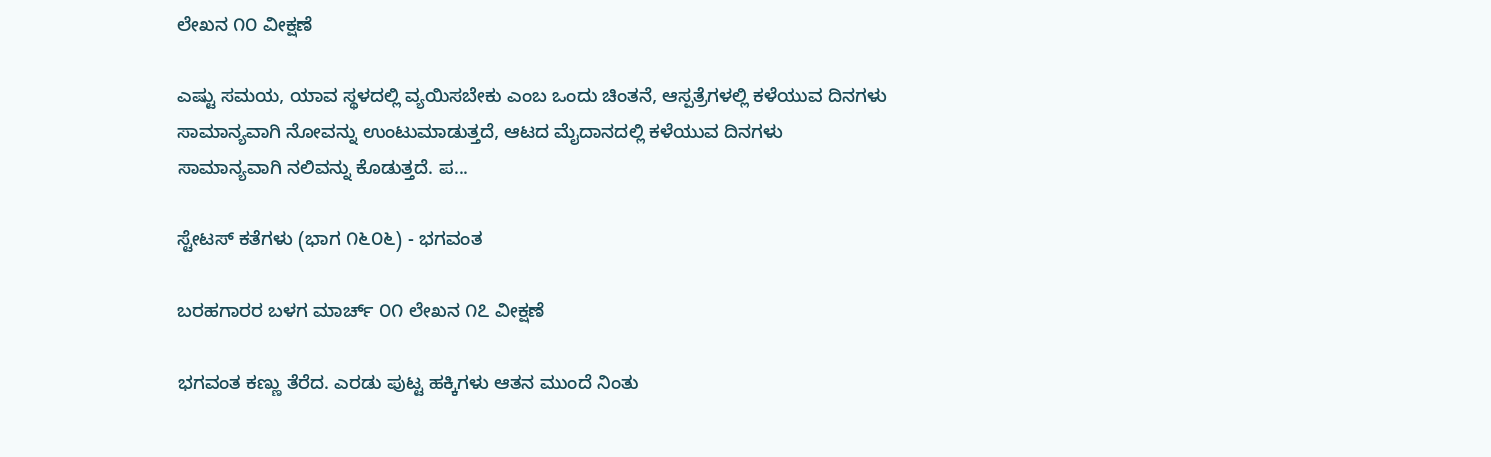ಲೇಖನ ೧೦ ವೀಕ್ಷಣೆ

ಎಷ್ಟು ಸಮಯ, ಯಾವ ಸ್ಥಳದಲ್ಲಿ ವ್ಯಯಿಸಬೇಕು ಎಂಬ ಒಂದು ಚಿಂತನೆ, ಆಸ್ಪತ್ರೆಗಳಲ್ಲಿ ಕಳೆಯುವ ದಿನಗಳು ಸಾಮಾನ್ಯವಾಗಿ ನೋವನ್ನು ಉಂಟುಮಾಡುತ್ತದೆ, ಆಟದ ಮೈದಾನದಲ್ಲಿ ಕಳೆಯುವ ದಿನಗಳು ಸಾಮಾನ್ಯವಾಗಿ ನಲಿವನ್ನು ಕೊಡುತ್ತದೆ‌. ಪ...

ಸ್ಟೇಟಸ್ ಕತೆಗಳು (ಭಾಗ ೧೬೦೬) - ಭಗವಂತ

ಬರಹಗಾರರ ಬಳಗ ಮಾರ್ಚ್ ೦೧ ಲೇಖನ ೧೭ ವೀಕ್ಷಣೆ

ಭಗವಂತ ಕಣ್ಣು ತೆರೆದ. ಎರಡು ಪುಟ್ಟ ಹಕ್ಕಿಗಳು ಆತನ ಮುಂದೆ ನಿಂತು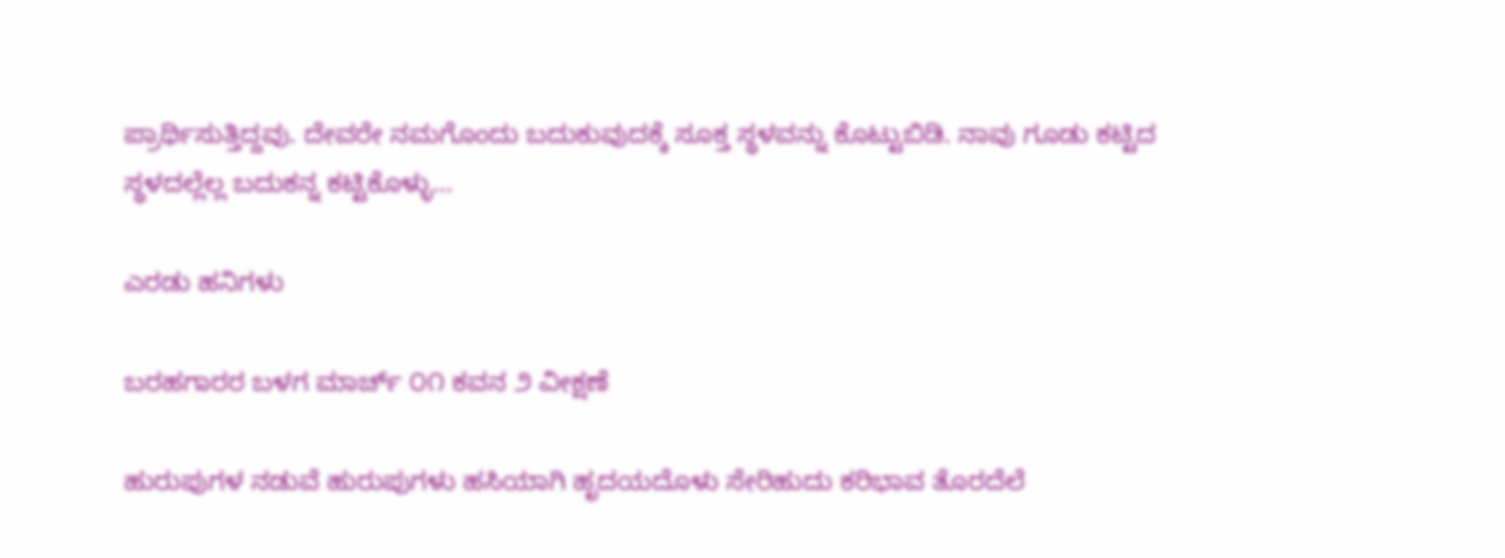ಪ್ರಾರ್ಥಿಸುತ್ತಿದ್ದವು. ದೇವರೇ ನಮಗೊಂದು ಬದುಕುವುದಕ್ಕೆ ಸೂಕ್ತ ಸ್ಥಳವನ್ನು ಕೊಟ್ಟುಬಿಡಿ. ನಾವು ಗೂಡು ಕಟ್ಟಿದ ಸ್ಥಳದಲ್ಲೆಲ್ಲ ಬದುಕನ್ನ ಕಟ್ಟಿಕೊಳ್ಳು...

ಎರಡು ಹನಿಗಳು

ಬರಹಗಾರರ ಬಳಗ ಮಾರ್ಚ್ ೦೧ ಕವನ ೨ ವೀಕ್ಷಣೆ

ಹುರುಪುಗಳ ನಡುವೆ ಹುರುಪುಗಳು ಹಸಿಯಾಗಿ ಹೃದಯದೊಳು ಸೇರಿಹುದು ಕರಿಭಾವ ತೊರದೆಲೆ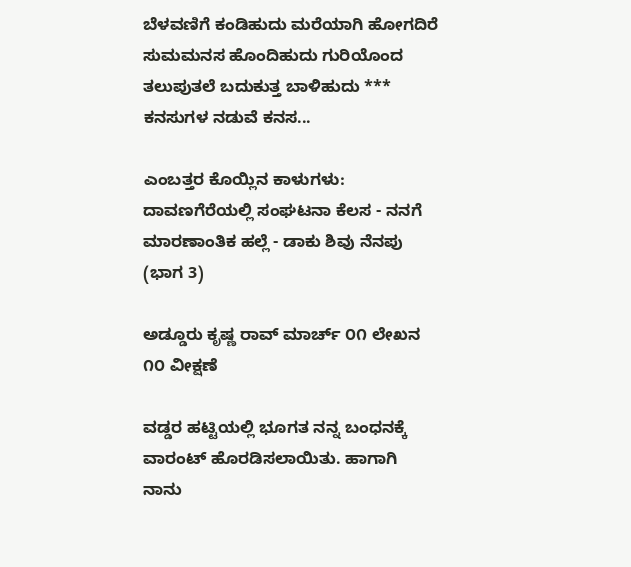ಬೆಳವಣಿಗೆ ಕಂಡಿಹುದು ಮರೆಯಾಗಿ ಹೋಗದಿರೆ ಸುಮಮನಸ ಹೊಂದಿಹುದು ಗುರಿಯೊಂದ ತಲುಪುತಲೆ ಬದುಕುತ್ತ ಬಾಳಿಹುದು *** ಕನಸುಗಳ ನಡುವೆ ಕನಸ...

ಎಂಬತ್ತರ ಕೊಯ್ಲಿನ ಕಾಳುಗಳು: ದಾವಣಗೆರೆಯಲ್ಲಿ ಸಂಘಟನಾ ಕೆಲಸ - ನನಗೆ ಮಾರಣಾಂತಿಕ ಹಲ್ಲೆ - ಡಾಕು ಶಿವು ನೆನಪು (ಭಾಗ 3)

ಅಡ್ಡೂರು ಕೃಷ್ಣ ರಾವ್ ಮಾರ್ಚ್ ೦೧ ಲೇಖನ ೧೦ ವೀಕ್ಷಣೆ

ವಡ್ಡರ ಹಟ್ಟಿಯಲ್ಲಿ ಭೂಗತ ನನ್ನ ಬಂಧನಕ್ಕೆ ವಾರಂಟ್ ಹೊರಡಿಸಲಾಯಿತು. ಹಾಗಾಗಿ ನಾನು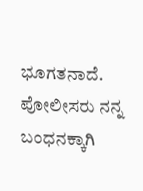ಭೂಗತನಾದೆ. ಪೋಲೀಸರು ನನ್ನ ಬಂಧನಕ್ಕಾಗಿ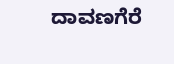ದಾವಣಗೆರೆ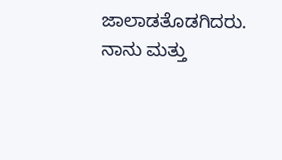ಜಾಲಾಡತೊಡಗಿದರು. ನಾನು ಮತ್ತು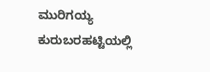ಮುರಿಗಯ್ಯ ಕುರುಬರಹಟ್ಟಿಯಲ್ಲಿ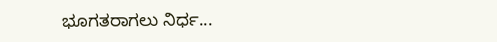ಭೂಗತರಾಗಲು ನಿರ್ಧ...